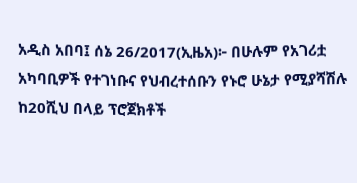አዲስ አበባ፤ ሰኔ 26/2017(ኢዜአ)፦ በሁሉም የአገሪቷ አካባቢዎች የተገነቡና የህብረተሰቡን የኑሮ ሁኔታ የሚያሻሽሉ ከ20ሺህ በላይ ፕሮጀክቶች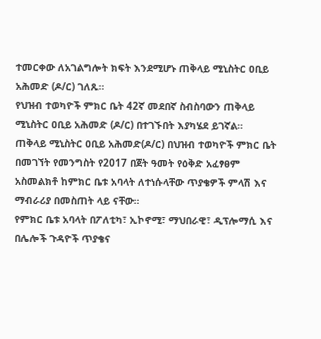ተመርቀው ለአገልግሎት ክፍት እንደሚሆኑ ጠቅላይ ሚኒስትር ዐቢይ አሕመድ (ዶ/ር) ገለጹ።
የህዝብ ተወካዮች ምክር ቤት 42ኛ መደበኛ ስብስባውን ጠቅላይ ሚኒስትር ዐቢይ አሕመድ (ዶ/ር) በተገኙበት እያካሄደ ይገኛል።
ጠቅላይ ሚኒስትር ዐቢይ አሕመድ(ዶ/ር) በህዝብ ተወካዮች ምክር ቤት በመገኘት የመንግስት የ2017 በጀት ዓመት የዕቅድ አፈፃፀም አስመልክቶ ከምክር ቤቱ አባላት ለተነሱላቸው ጥያቄዎች ምላሽ እና ማብራሪያ በመስጠት ላይ ናቸው።
የምክር ቤቱ አባላት በፖለቲካ፣ ኢኮኖሚ፣ ማህበራዊ፣ ዲፕሎማሲ እና በሌሎች ጉዳዮች ጥያቄና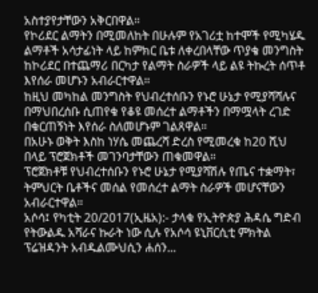አስተያየታቸውን አቅርበዋል።
የኮሪደር ልማትን በሚመለከት በሁሉም የአገሪቷ ከተሞች የሚካሄዱ ልማቶች አሳታፊነት ላይ ከምክር ቤቱ ለቀረበላቸው ጥያቄ መንግስት ከኮሪደር በተጨማሪ በርካታ የልማት ስራዎች ላይ ልዩ ትኩረት ሰጥቶ እየሰራ መሆኑን አብራርተዋል።
ከዚህ መካከል መንግስት የህብረተሰቡን የኑሮ ሁኔታ የሚያሻሻሉና በማህበረሰቡ ሲጠየቁ የቆዩ መሰረተ ልማቶችን በማሟላት ረገድ በቁርጠኝነት እየሰራ ስለመሆኑም ገልጸዋል።
በአሁኑ ወቅት እስከ ነሃሴ መጨረሻ ድረስ የሚመረቁ ከ20 ሺህ በላይ ፕሮጀክቶች መገንባታቸውን ጠቁመዋል።
ፕሮጀክቶቹ የህብረተሰቡን የኑሮ ሁኔታ የሚያሻሽሉ የጤና ተቋማት፣ ትምህርት ቤቶችና መሰል የመሰረተ ልማት ስራዎች መሆናቸውን አብራርተዋል።
አሶሳ፤ የካቲት 20/2017(ኢዜአ):- ታላቁ የኢትዮጵያ ሕዳሴ ግድብ የትውልዱ አሻራና ኩራት ነው ሲሉ የአሶሳ ዩኒቨርሲቲ ምክትል ፕሬዝዳንት አብዱልሙህሲን ሐሰን...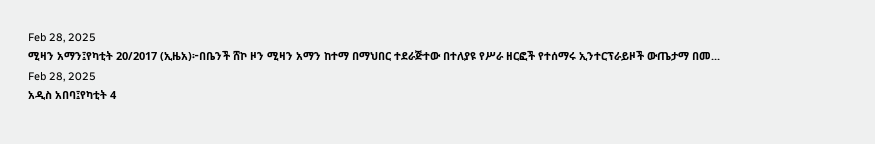Feb 28, 2025
ሚዛን አማን፤የካቲት 20/2017 (ኢዜአ)፦በቤንች ሸኮ ዞን ሚዛን አማን ከተማ በማህበር ተደራጅተው በተለያዩ የሥራ ዘርፎች የተሰማሩ ኢንተርፕራይዞች ውጤታማ በመ...
Feb 28, 2025
አዲስ አበባ፤የካቲት 4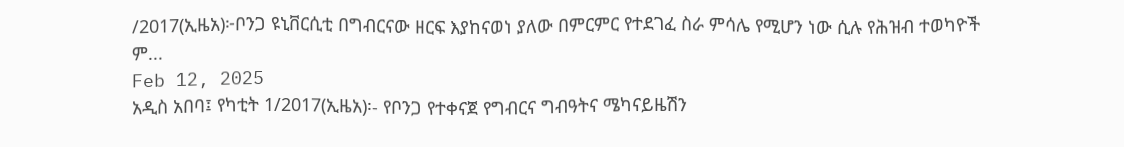/2017(ኢዜአ)፦ቦንጋ ዩኒቨርሲቲ በግብርናው ዘርፍ እያከናወነ ያለው በምርምር የተደገፈ ስራ ምሳሌ የሚሆን ነው ሲሉ የሕዝብ ተወካዮች ም...
Feb 12, 2025
አዲስ አበባ፤ የካቲት 1/2017(ኢዜአ)፡- የቦንጋ የተቀናጀ የግብርና ግብዓትና ሜካናይዜሽን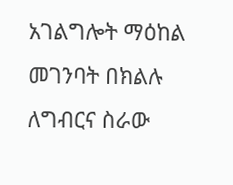አገልግሎት ማዕከል መገንባት በክልሉ ለግብርና ስራው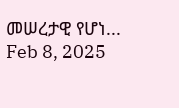መሠረታዊ የሆነ...
Feb 8, 2025